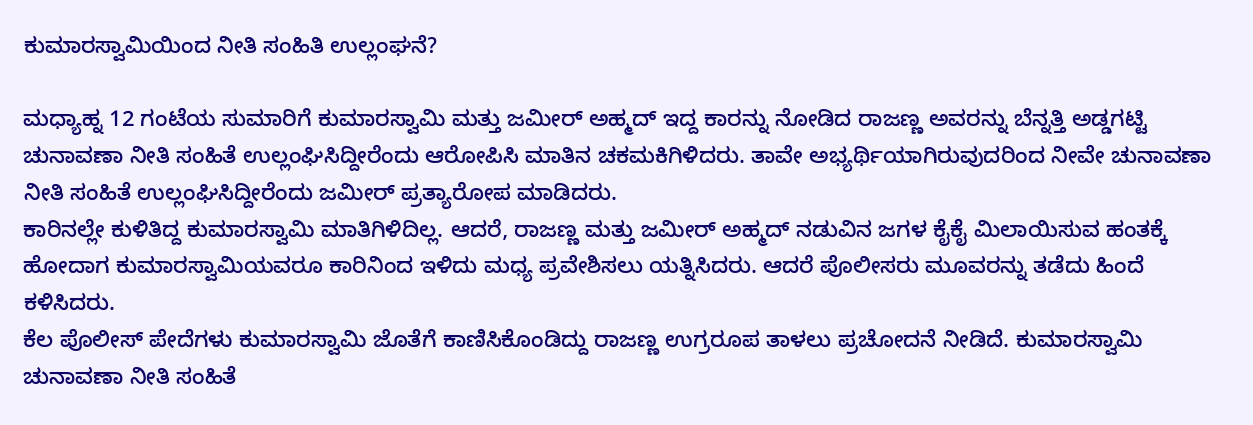ಕುಮಾರಸ್ವಾಮಿಯಿಂದ ನೀತಿ ಸಂಹಿತಿ ಉಲ್ಲಂಘನೆ?

ಮಧ್ಯಾಹ್ನ 12 ಗಂಟೆಯ ಸುಮಾರಿಗೆ ಕುಮಾರಸ್ವಾಮಿ ಮತ್ತು ಜಮೀರ್ ಅಹ್ಮದ್ ಇದ್ದ ಕಾರನ್ನು ನೋಡಿದ ರಾಜಣ್ಣ ಅವರನ್ನು ಬೆನ್ನತ್ತಿ ಅಡ್ಡಗಟ್ಟಿ ಚುನಾವಣಾ ನೀತಿ ಸಂಹಿತೆ ಉಲ್ಲಂಘಿಸಿದ್ದೀರೆಂದು ಆರೋಪಿಸಿ ಮಾತಿನ ಚಕಮಕಿಗಿಳಿದರು. ತಾವೇ ಅಭ್ಯರ್ಥಿಯಾಗಿರುವುದರಿಂದ ನೀವೇ ಚುನಾವಣಾ ನೀತಿ ಸಂಹಿತೆ ಉಲ್ಲಂಘಿಸಿದ್ದೀರೆಂದು ಜಮೀರ್ ಪ್ರತ್ಯಾರೋಪ ಮಾಡಿದರು.
ಕಾರಿನಲ್ಲೇ ಕುಳಿತಿದ್ದ ಕುಮಾರಸ್ವಾಮಿ ಮಾತಿಗಿಳಿದಿಲ್ಲ. ಆದರೆ, ರಾಜಣ್ಣ ಮತ್ತು ಜಮೀರ್ ಅಹ್ಮದ್ ನಡುವಿನ ಜಗಳ ಕೈಕೈ ಮಿಲಾಯಿಸುವ ಹಂತಕ್ಕೆ ಹೋದಾಗ ಕುಮಾರಸ್ವಾಮಿಯವರೂ ಕಾರಿನಿಂದ ಇಳಿದು ಮಧ್ಯ ಪ್ರವೇಶಿಸಲು ಯತ್ನಿಸಿದರು. ಆದರೆ ಪೊಲೀಸರು ಮೂವರನ್ನು ತಡೆದು ಹಿಂದೆ ಕಳಿಸಿದರು.
ಕೆಲ ಪೊಲೀಸ್ ಪೇದೆಗಳು ಕುಮಾರಸ್ವಾಮಿ ಜೊತೆಗೆ ಕಾಣಿಸಿಕೊಂಡಿದ್ದು ರಾಜಣ್ಣ ಉಗ್ರರೂಪ ತಾಳಲು ಪ್ರಚೋದನೆ ನೀಡಿದೆ. ಕುಮಾರಸ್ವಾಮಿ ಚುನಾವಣಾ ನೀತಿ ಸಂಹಿತೆ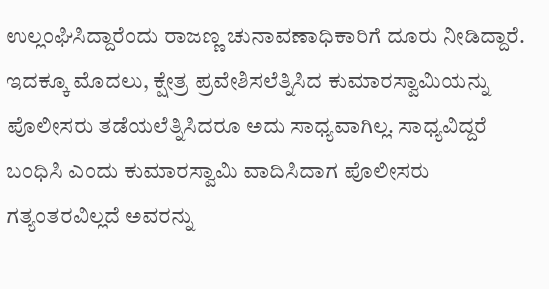ಉಲ್ಲಂಘಿಸಿದ್ದಾರೆಂದು ರಾಜಣ್ಣ ಚುನಾವಣಾಧಿಕಾರಿಗೆ ದೂರು ನೀಡಿದ್ದಾರೆ.
ಇದಕ್ಕೂ ಮೊದಲು, ಕ್ಷೇತ್ರ ಪ್ರವೇಶಿಸಲೆತ್ನಿಸಿದ ಕುಮಾರಸ್ವಾಮಿಯನ್ನು ಪೊಲೀಸರು ತಡೆಯಲೆತ್ನಿಸಿದರೂ ಅದು ಸಾಧ್ಯವಾಗಿಲ್ಲ. ಸಾಧ್ಯವಿದ್ದರೆ ಬಂಧಿಸಿ ಎಂದು ಕುಮಾರಸ್ವಾಮಿ ವಾದಿಸಿದಾಗ ಪೊಲೀಸರು ಗತ್ಯಂತರವಿಲ್ಲದೆ ಅವರನ್ನು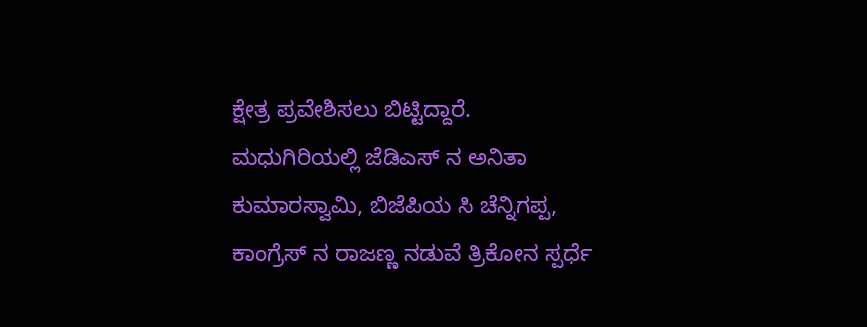ಕ್ಷೇತ್ರ ಪ್ರವೇಶಿಸಲು ಬಿಟ್ಟಿದ್ದಾರೆ.
ಮಧುಗಿರಿಯಲ್ಲಿ ಜೆಡಿಎಸ್ ನ ಅನಿತಾ ಕುಮಾರಸ್ವಾಮಿ, ಬಿಜೆಪಿಯ ಸಿ ಚೆನ್ನಿಗಪ್ಪ, ಕಾಂಗ್ರೆಸ್ ನ ರಾಜಣ್ಣ ನಡುವೆ ತ್ರಿಕೋನ ಸ್ಪರ್ಧೆ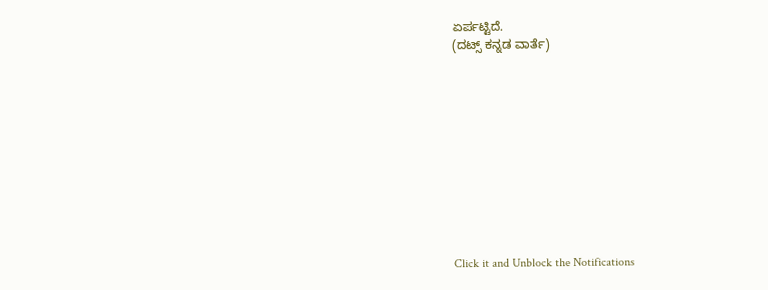ಏರ್ಪಟ್ಟಿದೆ.
(ದಟ್ಸ್ ಕನ್ನಡ ವಾರ್ತೆ)











Click it and Unblock the Notifications